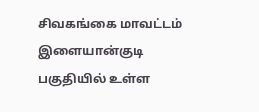சிவகங்கை மாவட்டம் இளையான்குடி பகுதியில் உள்ள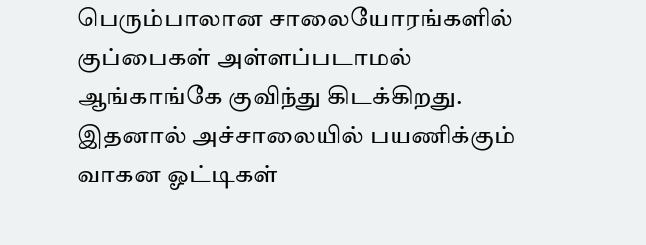பெரும்பாலான சாலையோரங்களில் குப்பைகள் அள்ளப்படாமல் ஆங்காங்கே குவிந்து கிடக்கிறது. இதனால் அச்சாலையில் பயணிக்கும் வாகன ஓட்டிகள்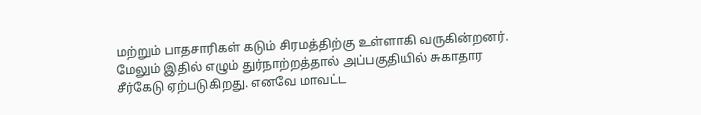மற்றும் பாதசாரிகள் கடும் சிரமத்திற்கு உள்ளாகி வருகின்றனர். மேலும் இதில் எழும் துர்நாற்றத்தால் அப்பகுதியில் சுகாதார சீர்கேடு ஏற்படுகிறது. எனவே மாவட்ட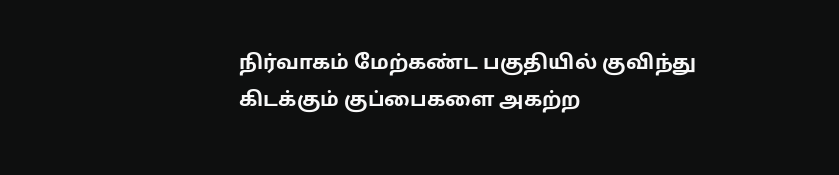நிர்வாகம் மேற்கண்ட பகுதியில் குவிந்து கிடக்கும் குப்பைகளை அகற்ற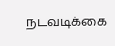நடவடிக்கை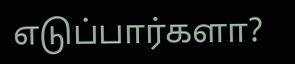எடுப்பார்களா?